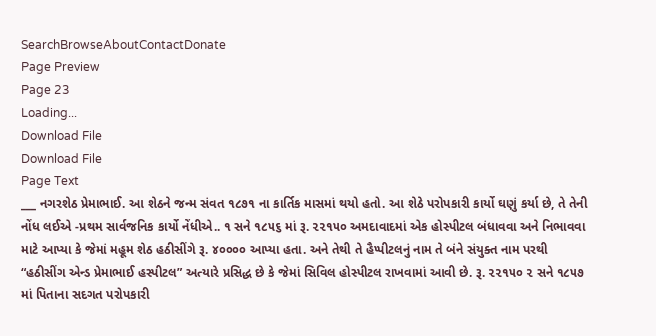SearchBrowseAboutContactDonate
Page Preview
Page 23
Loading...
Download File
Download File
Page Text
___ નગરશેઠ પ્રેમાભાઈ. આ શેઠને જન્મ સંવત ૧૮૭૧ ના કાર્તિક માસમાં થયો હતો. આ શેઠે પરોપકારી કાર્યો ઘણું કર્યા છે, તે તેની નોંધ લઈએ -પ્રથમ સાર્વજનિક કાર્યો નેંધીએ.. ૧ સને ૧૮૫૬ માં રૂ. ૨૨૧૫૦ અમદાવાદમાં એક હોસ્પીટલ બંધાવવા અને નિભાવવા માટે આપ્યા કે જેમાં મહૂમ શેઠ હઠીસીંગે રૂ. ૪૦૦૦૦ આપ્યા હતા. અને તેથી તે હૈપ્પીટલનું નામ તે બંને સંયુક્ત નામ પરથી “હઠીસીંગ એન્ડ પ્રેમાભાઈ હસ્પીટલ” અત્યારે પ્રસિદ્ધ છે કે જેમાં સિવિલ હોસ્પીટલ રાખવામાં આવી છે. રૂ. ૨૨૧૫૦ ૨ સને ૧૮૫૭ માં પિતાના સદગત પરોપકારી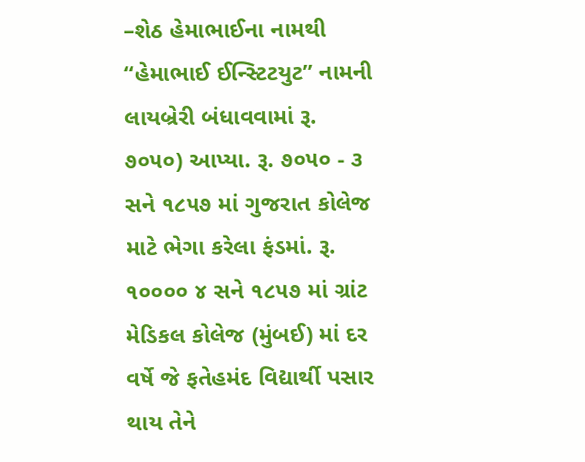–શેઠ હેમાભાઈના નામથી “હેમાભાઈ ઈન્સ્ટિટયુટ” નામની લાયબ્રેરી બંધાવવામાં રૂ. ૭૦૫૦) આપ્યા. રૂ. ૭૦૫૦ - ૩ સને ૧૮૫૭ માં ગુજરાત કોલેજ માટે ભેગા કરેલા ફંડમાં. રૂ. ૧૦૦૦૦ ૪ સને ૧૮૫૭ માં ગ્રાંટ મેડિકલ કોલેજ (મુંબઈ) માં દર વર્ષે જે ફતેહમંદ વિદ્યાર્થી પસાર થાય તેને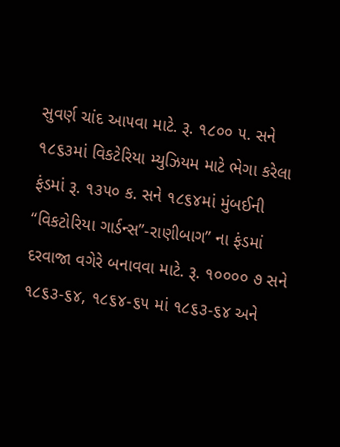સુવર્ણ ચાંદ આ૫વા માટે. રૂ. ૧૮૦૦ ૫. સને ૧૮૬૩માં વિકટેરિયા મ્યુઝિયમ માટે ભેગા કરેલા ફંડમાં રૂ. ૧૩૫૦ ક. સને ૧૮૬૪માં મુંબઈની “વિકટોરિયા ગાર્ડન્સ”-રાણીબાગ” ના ફંડમાં દરવાજા વગેરે બનાવવા માટે. રૂ. ૧૦૦૦૦ ૭ સને ૧૮૬૩-૬૪, ૧૮૬૪-૬૫ માં ૧૮૬૩-૬૪ અને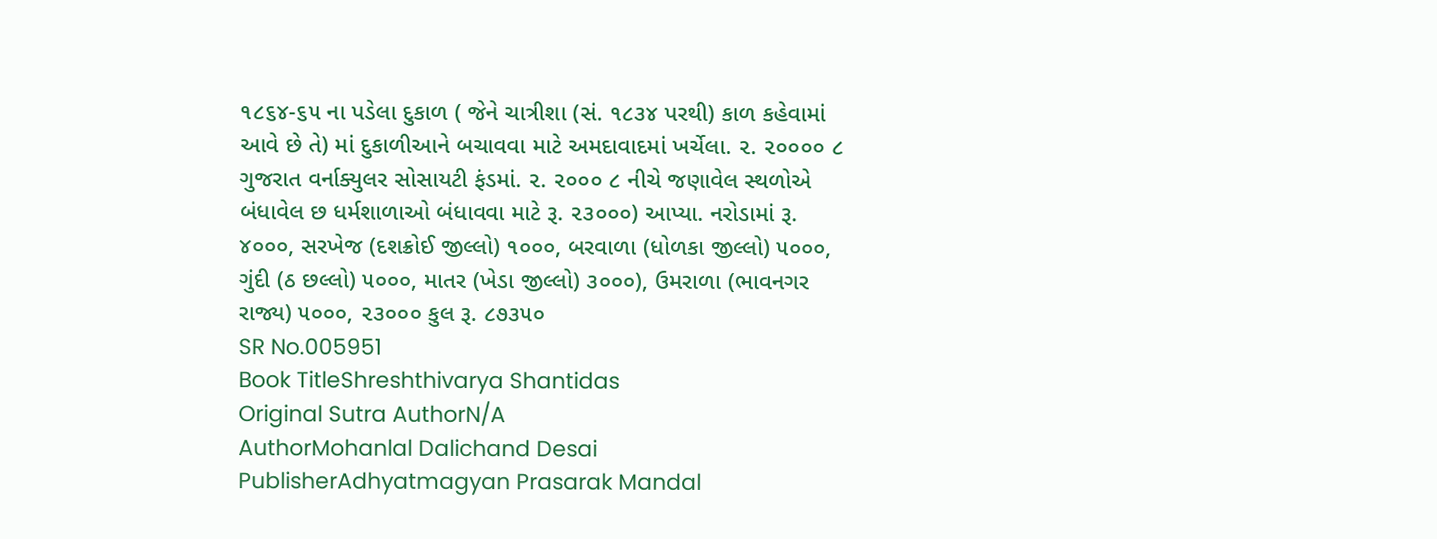૧૮૬૪-૬૫ ના પડેલા દુકાળ ( જેને ચાત્રીશા (સં. ૧૮૩૪ પરથી) કાળ કહેવામાં આવે છે તે) માં દુકાળીઆને બચાવવા માટે અમદાવાદમાં ખર્ચેલા. ૨. ૨૦૦૦૦ ૮ ગુજરાત વર્નાક્યુલર સોસાયટી ફંડમાં. ૨. ૨૦૦૦ ૮ નીચે જણાવેલ સ્થળોએ બંધાવેલ છ ધર્મશાળાઓ બંધાવવા માટે રૂ. ૨૩૦૦૦) આપ્યા. નરોડામાં રૂ. ૪૦૦૦, સરખેજ (દશક્રોઈ જીલ્લો) ૧૦૦૦, બરવાળા (ધોળકા જીલ્લો) ૫૦૦૦, ગુંદી (ઠ છલ્લો) ૫૦૦૦, માતર (ખેડા જીલ્લો) ૩૦૦૦), ઉમરાળા (ભાવનગર રાજ્ય) ૫૦૦૦, ૨૩૦૦૦ કુલ રૂ. ૮૭૩૫૦
SR No.005951
Book TitleShreshthivarya Shantidas
Original Sutra AuthorN/A
AuthorMohanlal Dalichand Desai
PublisherAdhyatmagyan Prasarak Mandal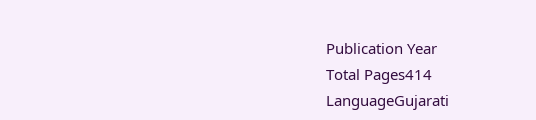Publication Year
Total Pages414
LanguageGujarati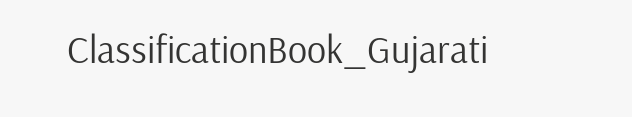ClassificationBook_Gujarati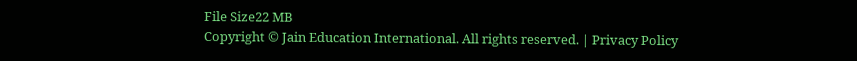File Size22 MB
Copyright © Jain Education International. All rights reserved. | Privacy Policy